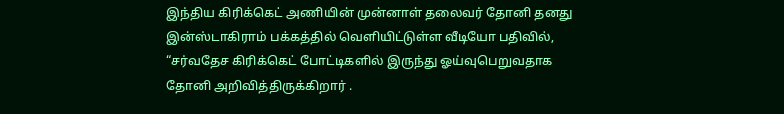இந்திய கிரிக்கெட் அணியின் முன்னாள் தலைவர் தோனி தனது இன்ஸ்டாகிராம் பக்கத்தில் வெளியிட்டுள்ள வீடியோ பதிவில், “சர்வதேச கிரிக்கெட் போட்டிகளில் இருந்து ஓய்வுபெறுவதாக தோனி அறிவித்திருக்கிறார் .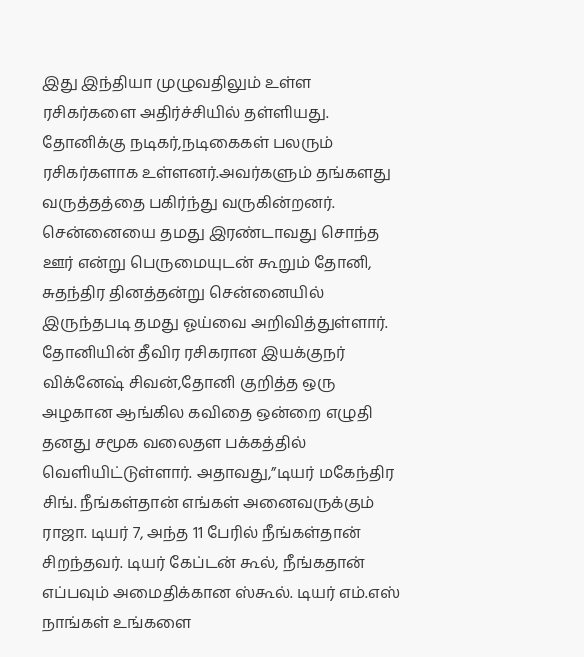இது இந்தியா முழுவதிலும் உள்ள ரசிகர்களை அதிர்ச்சியில் தள்ளியது.
தோனிக்கு நடிகர்,நடிகைகள் பலரும் ரசிகர்களாக உள்ளனர்.அவர்களும் தங்களது வருத்தத்தை பகிர்ந்து வருகின்றனர்.
சென்னையை தமது இரண்டாவது சொந்த ஊர் என்று பெருமையுடன் கூறும் தோனி, சுதந்திர தினத்தன்று சென்னையில் இருந்தபடி தமது ஓய்வை அறிவித்துள்ளார்.
தோனியின் தீவிர ரசிகரான இயக்குநர் விக்னேஷ் சிவன்,தோனி குறித்த ஒரு அழகான ஆங்கில கவிதை ஒன்றை எழுதி தனது சமூக வலைதள பக்கத்தில் வெளியிட்டுள்ளார். அதாவது,”டியர் மகேந்திர சிங். நீங்கள்தான் எங்கள் அனைவருக்கும் ராஜா. டியர் 7, அந்த 11 பேரில் நீங்கள்தான் சிறந்தவர். டியர் கேப்டன் கூல், நீங்கதான் எப்பவும் அமைதிக்கான ஸ்கூல். டியர் எம்.எஸ் நாங்கள் உங்களை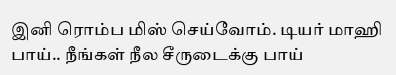இனி ரொம்ப மிஸ் செய்வோம். டியர் மாஹி பாய்.. நீங்கள் நீல சீருடைக்கு பாய்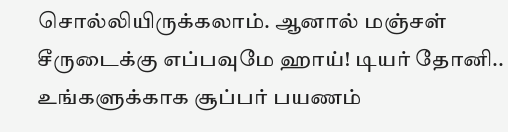சொல்லியிருக்கலாம். ஆனால் மஞ்சள் சீருடைக்கு எப்பவுமே ஹாய்! டியர் தோனி.. உங்களுக்காக சூப்பர் பயணம்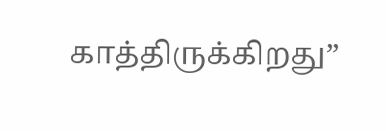காத்திருக்கிறது”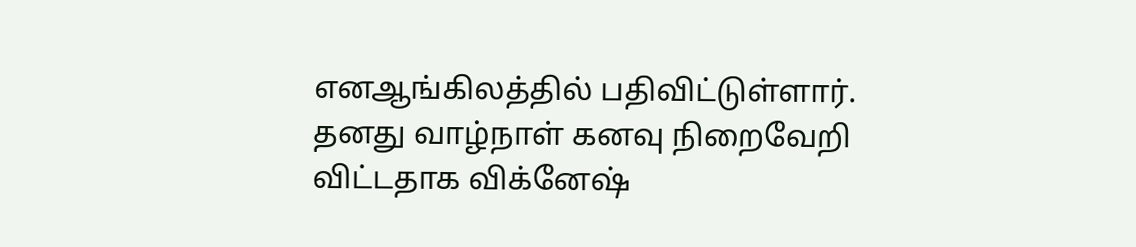எனஆங்கிலத்தில் பதிவிட்டுள்ளார்.
தனது வாழ்நாள் கனவு நிறைவேறி விட்டதாக விக்னேஷ்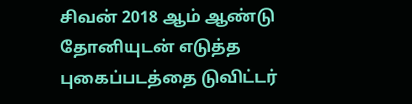சிவன் 2018 ஆம் ஆண்டு தோனியுடன் எடுத்த புகைப்படத்தை டுவிட்டர்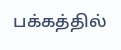பக்கத்தில்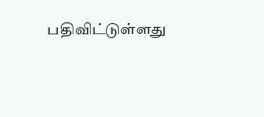பதிவிட்டுள்ளது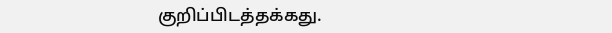குறிப்பிடத்தக்கது.